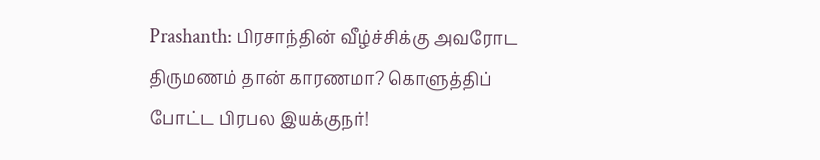Prashanth: பிரசாந்தின் வீழ்ச்சிக்கு அவரோட திருமணம் தான் காரணமா? கொளுத்திப் போட்ட பிரபல இயக்குநர்!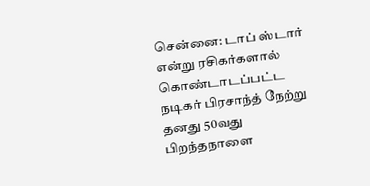சென்னை: டாப் ஸ்டார் என்று ரசிகர்களால் கொண்டாடப்பட்ட நடிகர் பிரசாந்த் நேற்று தனது 50வது பிறந்தநாளை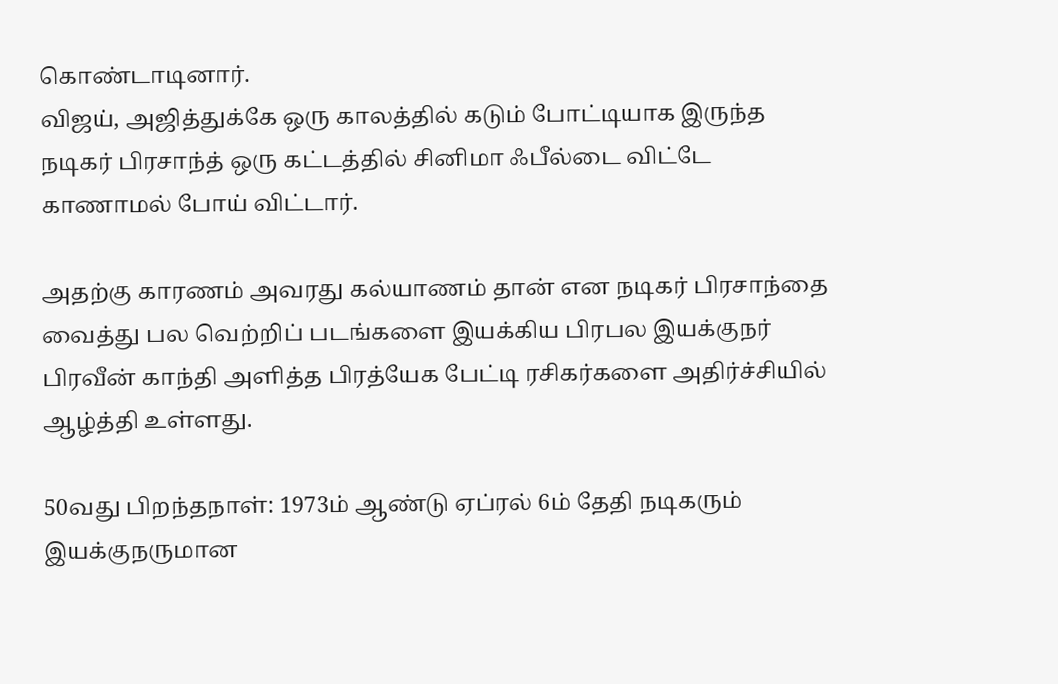கொண்டாடினார்.
விஜய், அஜித்துக்கே ஒரு காலத்தில் கடும் போட்டியாக இருந்த நடிகர் பிரசாந்த் ஒரு கட்டத்தில் சினிமா ஃபீல்டை விட்டே காணாமல் போய் விட்டார்.

அதற்கு காரணம் அவரது கல்யாணம் தான் என நடிகர் பிரசாந்தை வைத்து பல வெற்றிப் படங்களை இயக்கிய பிரபல இயக்குநர் பிரவீன் காந்தி அளித்த பிரத்யேக பேட்டி ரசிகர்களை அதிர்ச்சியில் ஆழ்த்தி உள்ளது.

50வது பிறந்தநாள்: 1973ம் ஆண்டு ஏப்ரல் 6ம் தேதி நடிகரும் இயக்குநருமான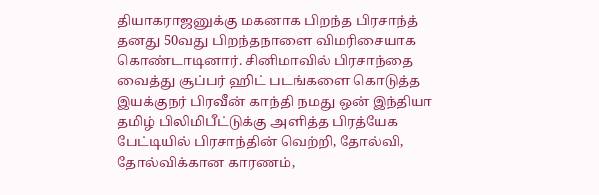தியாகராஜனுக்கு மகனாக பிறந்த பிரசாந்த் தனது 50வது பிறந்தநாளை விமரிசையாக கொண்டாடினார். சினிமாவில் பிரசாந்தை வைத்து சூப்பர் ஹிட் படங்களை கொடுத்த இயக்குநர் பிரவீன் காந்தி நமது ஒன் இந்தியா தமிழ் பிலிமிபீட்டுக்கு அளித்த பிரத்யேக பேட்டியில் பிரசாந்தின் வெற்றி, தோல்வி, தோல்விக்கான காரணம்,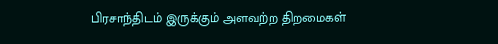பிரசாந்திடம் இருக்கும் அளவற்ற திறமைகள்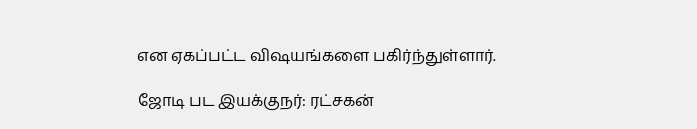என ஏகப்பட்ட விஷயங்களை பகிர்ந்துள்ளார்.

ஜோடி பட இயக்குநர்: ரட்சகன்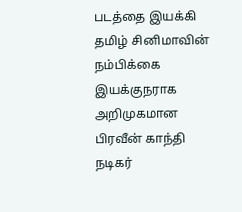படத்தை இயக்கி தமிழ் சினிமாவின் நம்பிக்கை இயக்குநராக அறிமுகமான பிரவீன் காந்தி நடிகர்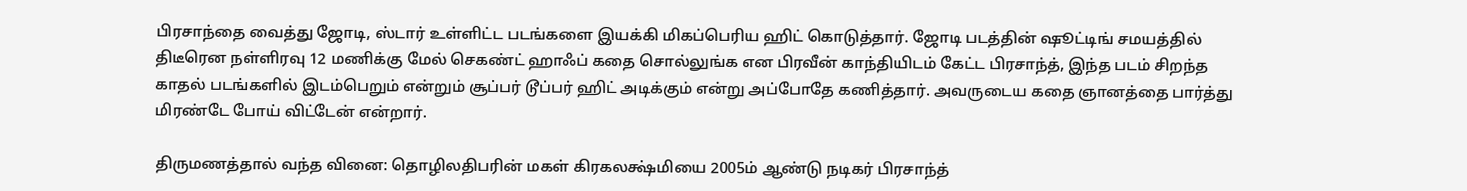பிரசாந்தை வைத்து ஜோடி, ஸ்டார் உள்ளிட்ட படங்களை இயக்கி மிகப்பெரிய ஹிட் கொடுத்தார். ஜோடி படத்தின் ஷூட்டிங் சமயத்தில் திடீரென நள்ளிரவு 12 மணிக்கு மேல் செகண்ட் ஹாஃப் கதை சொல்லுங்க என பிரவீன் காந்தியிடம் கேட்ட பிரசாந்த், இந்த படம் சிறந்த காதல் படங்களில் இடம்பெறும் என்றும் சூப்பர் டூப்பர் ஹிட் அடிக்கும் என்று அப்போதே கணித்தார். அவருடைய கதை ஞானத்தை பார்த்து மிரண்டே போய் விட்டேன் என்றார்.

திருமணத்தால் வந்த வினை: தொழிலதிபரின் மகள் கிரகலக்ஷ்மியை 2005ம் ஆண்டு நடிகர் பிரசாந்த்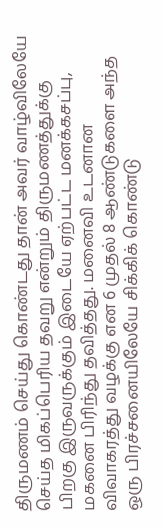திருமணம் செய்து கொண்டது தான் அவர் வாழ்விலேயே செய்த மிகப்பெரிய தவறு என்றும் திருமணத்துக்கு பிறகு இருவருக்கும் இடையே ஏற்பட்ட மனக்கசப்பு, மகனை பிரிந்து தவித்தது. மனைவி உடனான விவாகரத்து வழக்கு என 6 முதல் 8 ஆண்டுகளை அந்த ஒரு பிரச்சனையிலேயே சிக்கிக் கொண்டு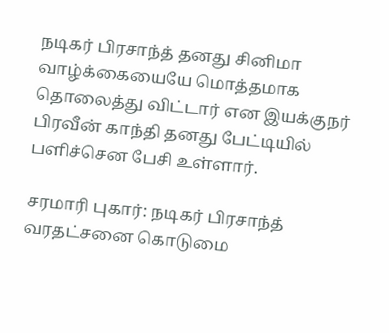நடிகர் பிரசாந்த் தனது சினிமா வாழ்க்கையையே மொத்தமாக தொலைத்து விட்டார் என இயக்குநர் பிரவீன் காந்தி தனது பேட்டியில் பளிச்சென பேசி உள்ளார்.

சரமாரி புகார்: நடிகர் பிரசாந்த் வரதட்சனை கொடுமை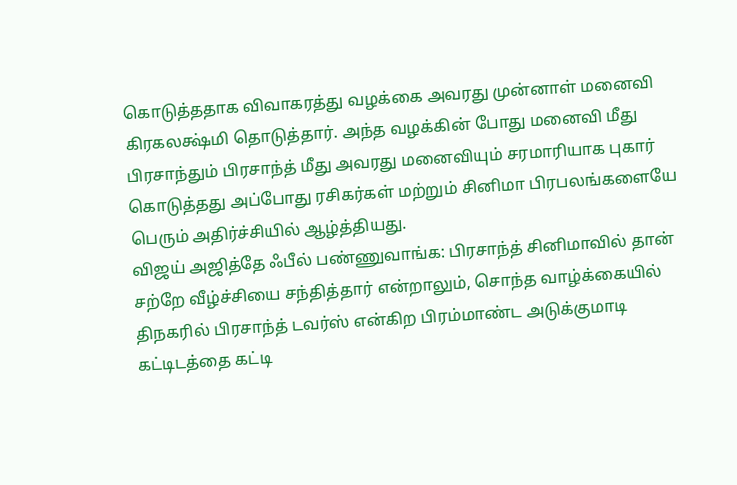கொடுத்ததாக விவாகரத்து வழக்கை அவரது முன்னாள் மனைவி கிரகலக்ஷ்மி தொடுத்தார். அந்த வழக்கின் போது மனைவி மீது பிரசாந்தும் பிரசாந்த் மீது அவரது மனைவியும் சரமாரியாக புகார் கொடுத்தது அப்போது ரசிகர்கள் மற்றும் சினிமா பிரபலங்களையே பெரும் அதிர்ச்சியில் ஆழ்த்தியது.
விஜய் அஜித்தே ஃபீல் பண்ணுவாங்க: பிரசாந்த் சினிமாவில் தான் சற்றே வீழ்ச்சியை சந்தித்தார் என்றாலும், சொந்த வாழ்க்கையில் திநகரில் பிரசாந்த் டவர்ஸ் என்கிற பிரம்மாண்ட அடுக்குமாடி கட்டிடத்தை கட்டி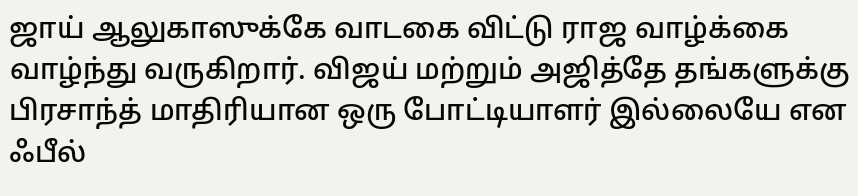ஜாய் ஆலுகாஸுக்கே வாடகை விட்டு ராஜ வாழ்க்கை வாழ்ந்து வருகிறார். விஜய் மற்றும் அஜித்தே தங்களுக்கு பிரசாந்த் மாதிரியான ஒரு போட்டியாளர் இல்லையே என ஃபீல்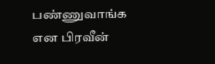பண்ணுவாங்க என பிரவீன்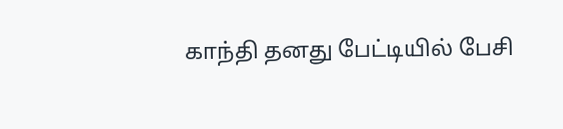காந்தி தனது பேட்டியில் பேசி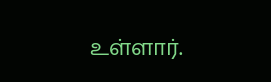உள்ளார்.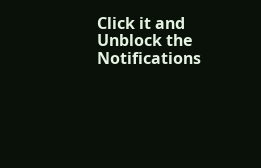Click it and Unblock the Notifications